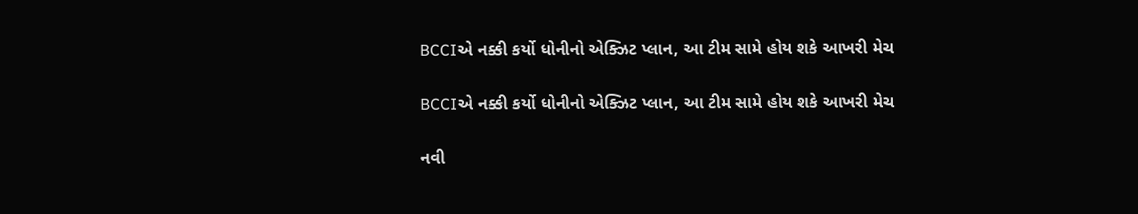BCCIએ નક્કી કર્યો ધોનીનો એક્ઝિટ પ્લાન, આ ટીમ સામે હોય શકે આખરી મેચ

BCCIએ નક્કી કર્યો ધોનીનો એક્ઝિટ પ્લાન, આ ટીમ સામે હોય શકે આખરી મેચ

નવી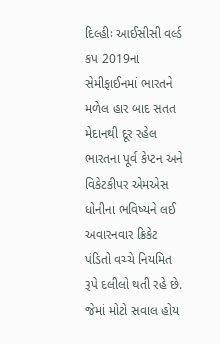દિલ્હીઃ આઈસીસી વર્લ્ડ કપ 2019ના સેમીફાઈનમાં ભારતને મળેલ હાર બાદ સતત મેદાનથી દૂર રહેલ ભારતના પૂર્વ કેપ્ટન અને વિકેટકીપર એમએસ ધોનીના ભવિષ્યને લઈ અવારનવાર ક્રિકેટ પંડિતો વચ્ચે નિયમિત રૂપે દલીલો થતી રહે છે. જેમાં મોટો સવાલ હોય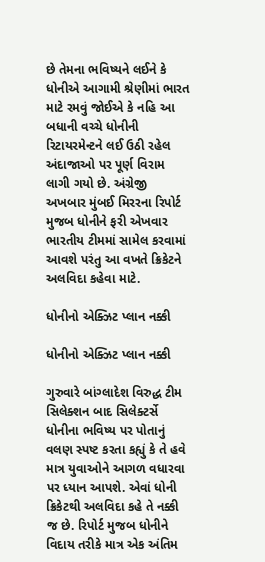છે તેમના ભવિષ્યને લઈને કે ધોનીએ આગામી શ્રેણીમાં ભારત માટે રમવું જોઈએ કે નહિ આ બધાની વચ્ચે ધોનીની રિટાયરમેન્ટને લઈ ઉઠી રહેલ અંદાજાઓ પર પૂર્ણ વિરામ લાગી ગયો છે. અંગ્રેજી અખબાર મુંબઈ મિરરના રિપોર્ટ મુજબ ધોનીને ફરી એખવાર ભારતીય ટીમમાં સામેલ કરવામાં આવશે પરંતુ આ વખતે ક્રિકેટને અલવિદા કહેવા માટે.

ધોનીનો એક્ઝિટ પ્લાન નક્કી

ધોનીનો એક્ઝિટ પ્લાન નક્કી

ગુરુવારે બાંગ્લાદેશ વિરુદ્ધ ટીમ સિલેક્શન બાદ સિલેક્ટર્સે ધોનીના ભવિષ્ય પર પોતાનું વલણ સ્પષ્ટ કરતા કહ્યું કે તે હવે માત્ર યુવાઓને આગળ વધારવા પર ધ્યાન આપશે. એવાં ધોની ક્રિકેટથી અલવિદા કહે તે નક્કી જ છે. રિપોર્ટ મુજબ ધોનીને વિદાય તરીકે માત્ર એક અંતિમ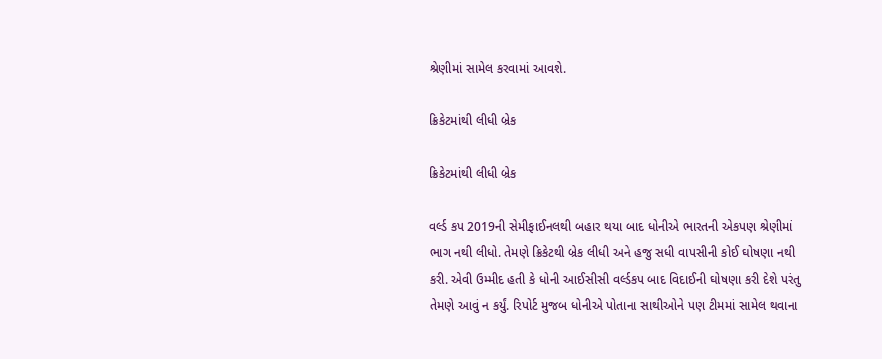શ્રેણીમાં સામેલ કરવામાં આવશે.

ક્રિકેટમાંથી લીધી બ્રેક

ક્રિકેટમાંથી લીધી બ્રેક

વર્લ્ડ કપ 2019ની સેમીફાઈનલથી બહાર થયા બાદ ધોનીએ ભારતની એકપણ શ્રેણીમાં ભાગ નથી લીધો. તેમણે ક્રિકેટથી બ્રેક લીધી અને હજુ સધી વાપસીની કોઈ ઘોષણા નથી કરી. એવી ઉમ્મીદ હતી કે ધોની આઈસીસી વર્લ્ડકપ બાદ વિદાઈની ઘોષણા કરી દેશે પરંતુ તેમણે આવું ન કર્યું. રિપોર્ટ મુજબ ધોનીએ પોતાના સાથીઓને પણ ટીમમાં સામેલ થવાના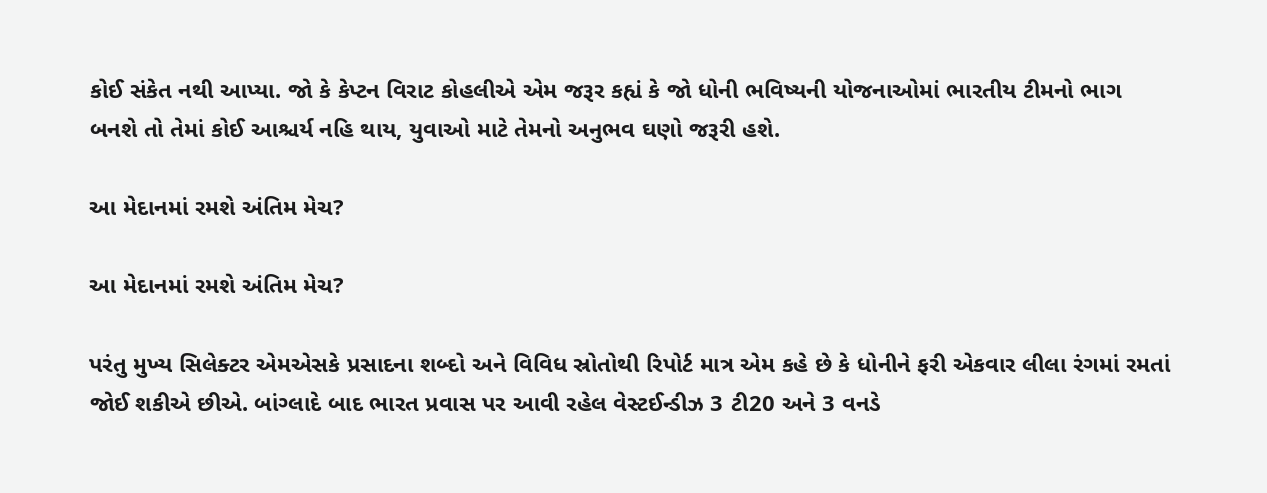કોઈ સંકેત નથી આપ્યા. જો કે કેપ્ટન વિરાટ કોહલીએ એમ જરૂર કહ્યં કે જો ધોની ભવિષ્યની યોજનાઓમાં ભારતીય ટીમનો ભાગ બનશે તો તેમાં કોઈ આશ્ચર્ય નહિ થાય, યુવાઓ માટે તેમનો અનુભવ ઘણો જરૂરી હશે.

આ મેદાનમાં રમશે અંતિમ મેચ?

આ મેદાનમાં રમશે અંતિમ મેચ?

પરંતુ મુખ્ય સિલેક્ટર એમએસકે પ્રસાદના શબ્દો અને વિવિધ સ્રોતોથી રિપોર્ટ માત્ર એમ કહે છે કે ધોનીને ફરી એકવાર લીલા રંગમાં રમતાં જોઈ શકીએ છીએ. બાંગ્લાદે બાદ ભારત પ્રવાસ પર આવી રહેલ વેસ્ટઈન્ડીઝ 3 ટી20 અને 3 વનડે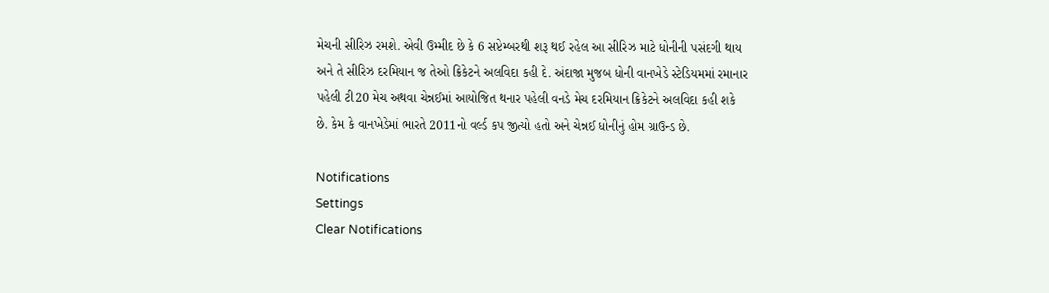મેચની સીરિઝ રમશે. એવી ઉમ્મીદ છે કે 6 સપ્ટેમ્બરથી શરૂ થઈ રહેલ આ સીરિઝ માટે ધોનીની પસંદગી થાય અને તે સીરિઝ દરમિયાન જ તેઓ ક્રિકેટને અલવિદા કહી દે. અંદાજા મુજબ ધોની વાનખેડે સ્ટેડિયમમાં રમાનાર પહેલી ટી20 મેચ અથવા ચેન્નઈમાં આયોજિત થનાર પહેલી વનડે મેચ દરમિયાન ક્રિકેટને અલવિદા કહી શકે છે. કેમ કે વાનખેડેમાં ભારતે 2011નો વર્લ્ડ કપ જીત્યો હતો અને ચેન્નઈ ધોનીનું હોમ ગ્રાઉન્ડ છે.

Notifications
Settings
Clear Notifications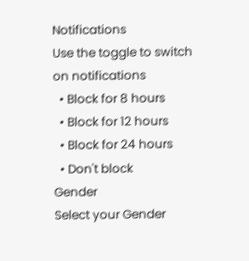Notifications
Use the toggle to switch on notifications
  • Block for 8 hours
  • Block for 12 hours
  • Block for 24 hours
  • Don't block
Gender
Select your Gender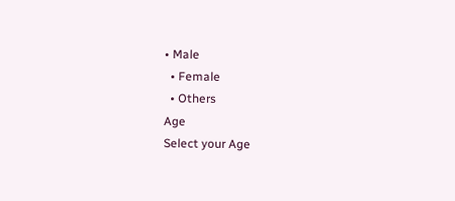• Male
  • Female
  • Others
Age
Select your Age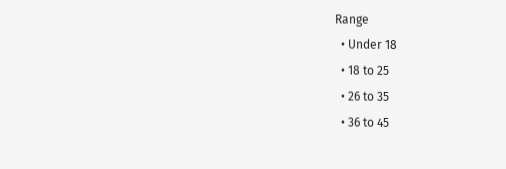Range
  • Under 18
  • 18 to 25
  • 26 to 35
  • 36 to 45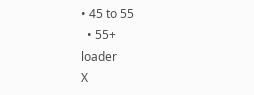• 45 to 55
  • 55+
loader
X